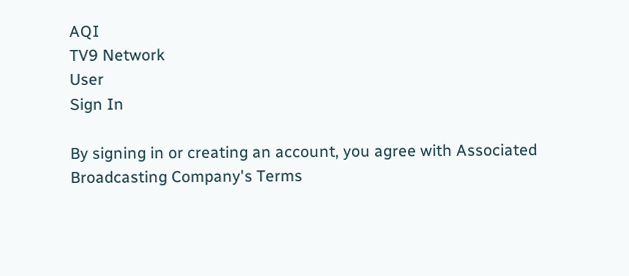AQI
TV9 Network
User
Sign In

By signing in or creating an account, you agree with Associated Broadcasting Company's Terms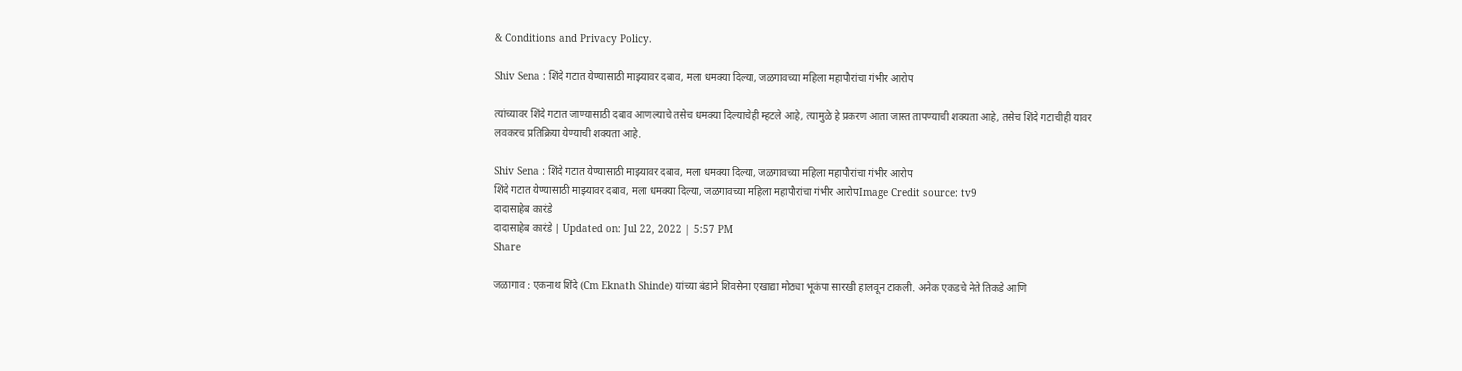& Conditions and Privacy Policy.

Shiv Sena : शिंदे गटात येण्यासाठी माझ्यावर दबाव, मला धमक्या दिल्या, जळगावच्या महिला महापौरांचा गंभीर आरोप

त्यांच्यावर शिंदे गटात जाण्यासाठी दबाव आणल्याचे तसेच धमक्या दिल्याचेही म्हटले आहे, त्यामुळे हे प्रकरण आता जास्त तापण्याची शक्यता आहे, तसेच शिंदे गटाचीही यावर लवकरच प्रतिक्रिया येण्याची शक्यता आहे.

Shiv Sena : शिंदे गटात येण्यासाठी माझ्यावर दबाव, मला धमक्या दिल्या, जळगावच्या महिला महापौरांचा गंभीर आरोप
शिंदे गटात येण्यासाठी माझ्यावर दबाव, मला धमक्या दिल्या, जळगावच्या महिला महापौरांचा गंभीर आरोपImage Credit source: tv9
दादासाहेब कारंडे
दादासाहेब कारंडे | Updated on: Jul 22, 2022 | 5:57 PM
Share

जळागाव : एकनाथ शिंदे (Cm Eknath Shinde) यांच्या बंडाने शिवसेना एखाद्या मोठ्या भूकंपा सारखी हालवून टाकली. अनेक एकडचे नेते तिकडे आणि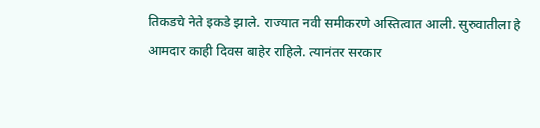तिकडचे नेते इकडे झाले. राज्यात नवी समीकरणे अस्तित्वात आली. सुरुवातीला हे आमदार काही दिवस बाहेर राहिले. त्यानंतर सरकार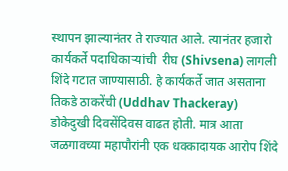स्थापन झाल्यानंतर ते राज्यात आले. त्यानंतर हजारो कार्यकर्ते पदाधिकाऱ्यांची  रीघ (Shivsena) लागली शिंदे गटात जाण्यासाठी. हे कार्यकर्ते जात असताना तिकडे ठाकरेंची (Uddhav Thackeray) डोकेदुखी दिवसेंदिवस वाढत होती. मात्र आता जळगावच्या महापौरांनी एक धक्कादायक आरोप शिंदे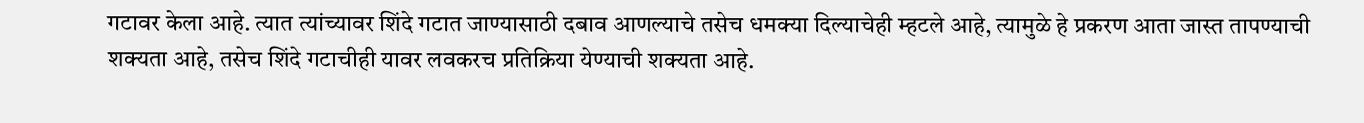गटावर केला आहे. त्यात त्यांच्यावर शिंदे गटात जाण्यासाठी दबाव आणल्याचे तसेच धमक्या दिल्याचेही म्हटले आहे, त्यामुळे हे प्रकरण आता जास्त तापण्याची शक्यता आहे, तसेच शिंदे गटाचीही यावर लवकरच प्रतिक्रिया येण्याची शक्यता आहे.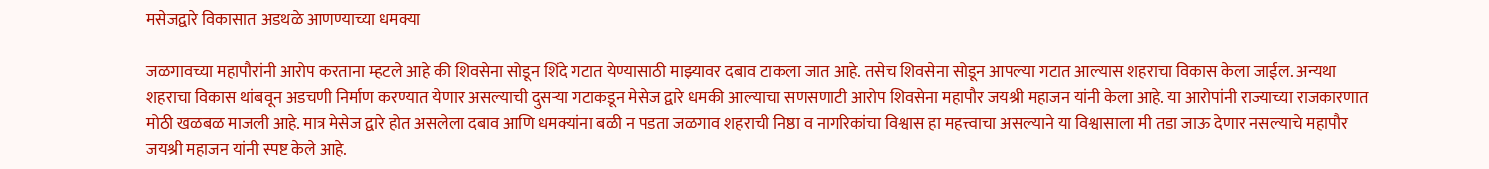मसेजद्वारे विकासात अडथळे आणण्याच्या धमक्या

जळगावच्या महापौरांनी आरोप करताना म्हटले आहे की शिवसेना सोडून शिंदे गटात येण्यासाठी माझ्यावर दबाव टाकला जात आहे. तसेच शिवसेना सोडून आपल्या गटात आल्यास शहराचा विकास केला जाईल. अन्यथा शहराचा विकास थांबवून अडचणी निर्माण करण्यात येणार असल्याची दुसऱ्या गटाकडून मेसेज द्वारे धमकी आल्याचा सणसणाटी आरोप शिवसेना महापौर जयश्री महाजन यांनी केला आहे. या आरोपांनी राज्याच्या राजकारणात मोठी खळबळ माजली आहे. मात्र मेसेज द्वारे होत असलेला दबाव आणि धमक्यांना बळी न पडता जळगाव शहराची निष्ठा व नागरिकांचा विश्वास हा महत्त्वाचा असल्याने या विश्वासाला मी तडा जाऊ देणार नसल्याचे महापौर जयश्री महाजन यांनी स्पष्ट केले आहे.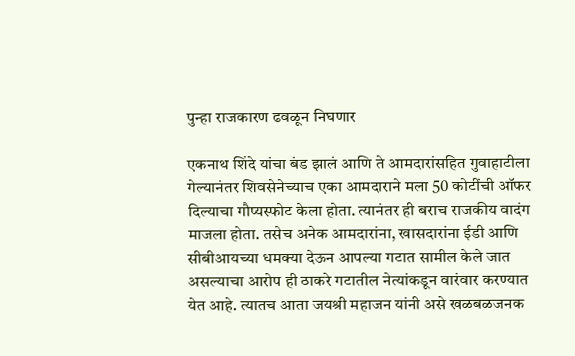पुन्हा राजकारण ढवळून निघणार

एकनाथ शिंदे यांचा बंड झालं आणि ते आमदारांसहित गुवाहाटीला गेल्यानंतर शिवसेनेच्याच एका आमदाराने मला 50 कोटींची ऑफर दिल्याचा गौप्यस्फोट केला होता. त्यानंतर ही बराच राजकीय वादंग माजला होता. तसेच अनेक आमदारांना, खासदारांना ईडी आणि सीबीआयच्या धमक्या देऊन आपल्या गटात सामील केले जात असल्याचा आरोप ही ठाकरे गटातील नेत्यांकडून वारंवार करण्यात येत आहे. त्यातच आता जयश्री महाजन यांनी असे खळबळजनक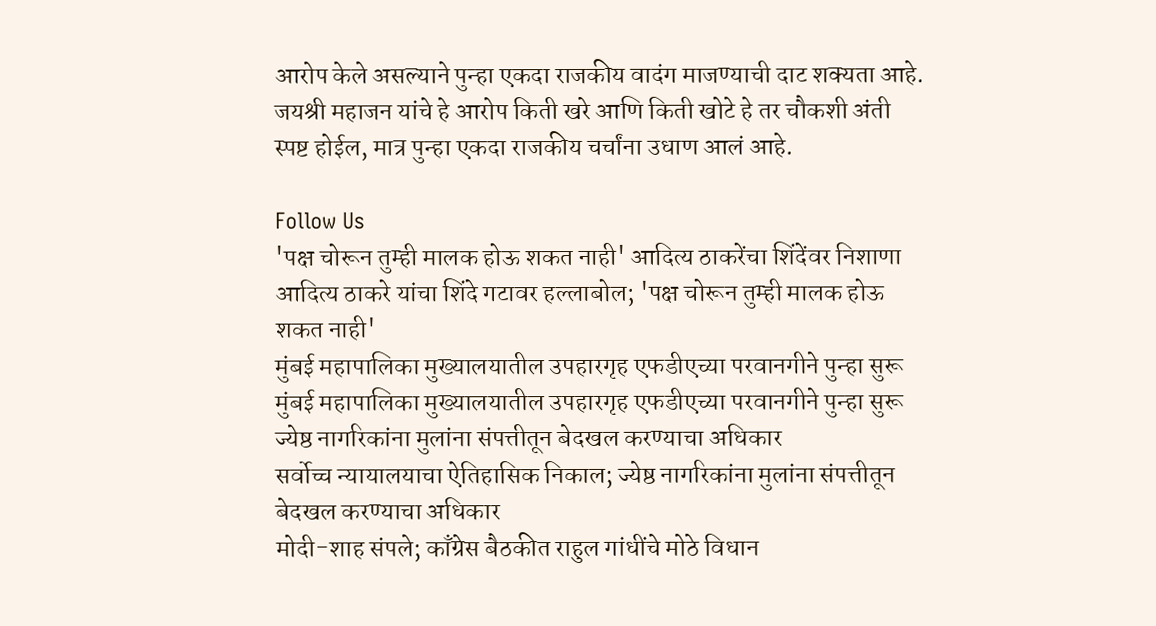आरोप केले असल्याने पुन्हा एकदा राजकीय वादंग माजण्याची दाट शक्यता आहे. जयश्री महाजन यांचे हे आरोप किती खरे आणि किती खोटे हे तर चौकशी अंती स्पष्ट होईल, मात्र पुन्हा एकदा राजकीय चर्चांना उधाण आलं आहे.

Follow Us
'पक्ष चोरून तुम्ही मालक होऊ शकत नाही' आदित्य ठाकरेंचा शिंदेंवर निशाणा
आदित्य ठाकरे यांचा शिंदे गटावर हल्लाबोल; 'पक्ष चोरून तुम्ही मालक होऊ शकत नाही'
मुंबई महापालिका मुख्यालयातील उपहारगृह एफडीएच्या परवानगीने पुन्हा सुरू
मुंबई महापालिका मुख्यालयातील उपहारगृह एफडीएच्या परवानगीने पुन्हा सुरू
ज्येष्ठ नागरिकांना मुलांना संपत्तीतून बेदखल करण्याचा अधिकार
सर्वोच्च न्यायालयाचा ऐतिहासिक निकाल; ज्येष्ठ नागरिकांना मुलांना संपत्तीतून बेदखल करण्याचा अधिकार
मोदी-शाह संपले; काँग्रेस बैठकीत राहुल गांधींचे मोठे विधान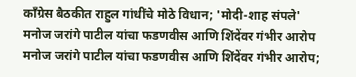काँग्रेस बैठकीत राहुल गांधींचे मोठे विधान; 'मोदी-शाह संपले'
मनोज जरांगे पाटील यांचा फडणवीस आणि शिंदेंवर गंभीर आरोप
मनोज जरांगे पाटील यांचा फडणवीस आणि शिंदेंवर गंभीर आरोप;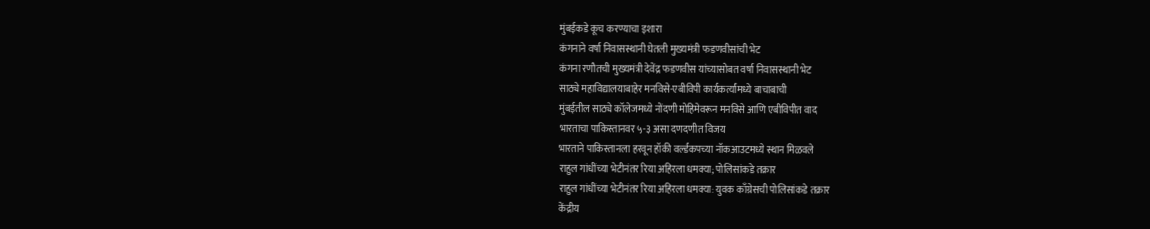मुंबईकडे कूच करण्याचा इशारा
कंगनाने वर्षा निवासस्थानी घेतली मुख्यमंत्री फडणवीसांची भेट
कंगना रणौतची मुख्यमंत्री देवेंद्र फडणवीस यांच्यासोबत वर्षा निवासस्थानी भेट
साठ्ये महाविद्यालयाबाहेर मनविसे-एबीविपी कार्यकर्त्यांमध्ये बाचाबाची
मुंबईतील साठ्ये कॉलेजमध्ये नोंदणी मोहिमेवरून मनविसे आणि एबीविपीत वाद
भारताचा पाकिस्तानवर ५-३ असा दणदणीत विजय
भारताने पाकिस्तानला हरवून हॉकी वर्ल्डकपच्या नॉकआउटमध्ये स्थान मिळवले
राहुल गांधींच्या भेटीनंतर रिया अहिरला धमक्या; पोलिसांकडे तक्रार
राहुल गांधींच्या भेटीनंतर रिया अहिरला धमक्या: युवक काँग्रेसची पोलिसांकडे तक्रार
केंद्रीय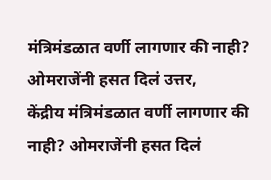मंत्रिमंडळात वर्णी लागणार की नाही? ओमराजेंनी हसत दिलं उत्तर,
केंद्रीय मंत्रिमंडळात वर्णी लागणार की नाही? ओमराजेंनी हसत दिलं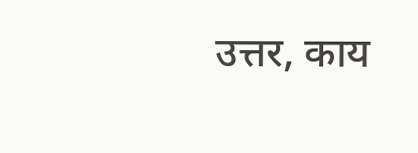उत्तर, काय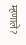म्हणाले?